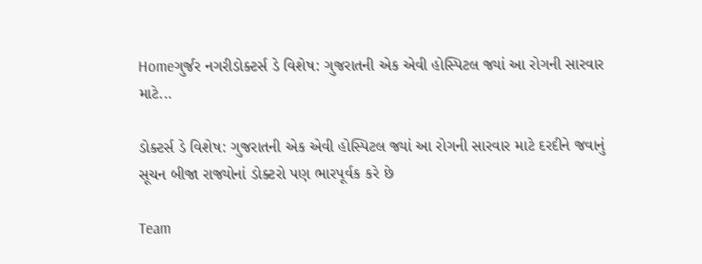Homeગુર્જર નગરીડોક્ટર્સ ડે વિશેષ: ગુજરાતની એક એવી હોસ્પિટલ જ્યાં આ રોગની સારવાર માટે...

ડોક્ટર્સ ડે વિશેષ: ગુજરાતની એક એવી હોસ્પિટલ જ્યાં આ રોગની સારવાર માટે દરદીને જવાનું સૂચન બીજા રાજ્યોનાં ડોક્ટરો પણ ભારપૂર્વક કરે છે

Team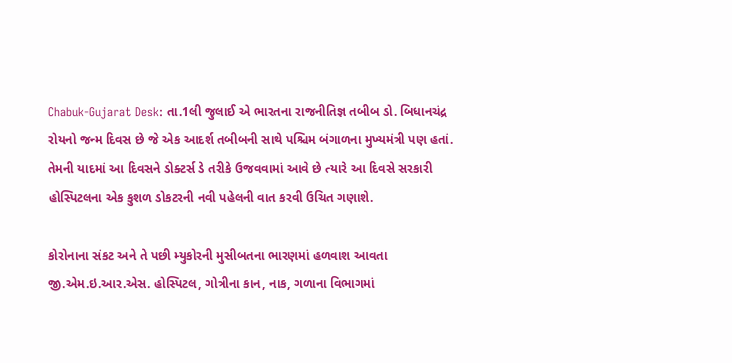Chabuk-Gujarat Desk: તા.1લી જુલાઈ એ ભારતના રાજનીતિજ્ઞ તબીબ ડો. બિધાનચંદ્ર રોયનો જન્મ દિવસ છે જે એક આદર્શ તબીબની સાથે પશ્ચિમ બંગાળના મુખ્યમંત્રી પણ હતાં. તેમની યાદમાં આ દિવસને ડોક્ટર્સ ડે તરીકે ઉજવવામાં આવે છે ત્યારે આ દિવસે સરકારી હોસ્પિટલના એક કુશળ ડોકટરની નવી પહેલની વાત કરવી ઉચિત ગણાશે.

કોરોનાના સંકટ અને તે પછી મ્યુકોરની મુસીબતના ભારણમાં હળવાશ આવતા જી.એમ.ઇ.આર.એસ. હોસ્પિટલ, ગોત્રીના કાન, નાક, ગળાના વિભાગમાં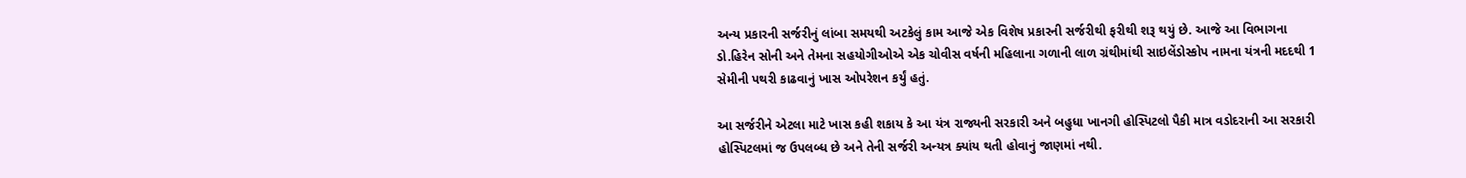અન્ય પ્રકારની સર્જરીનું લાંબા સમયથી અટકેલું કામ આજે એક વિશેષ પ્રકારની સર્જરીથી ફરીથી શરૂ થયું છે. આજે આ વિભાગના ડો.હિરેન સોની અને તેમના સહયોગીઓએ એક ચોવીસ વર્ષની મહિલાના ગળાની લાળ ગ્રંથીમાંથી સાઇલેંડોસ્કોપ નામના યંત્રની મદદથી 1 સેમીની પથરી કાઢવાનું ખાસ ઓપરેશન કર્યું હતું.

આ સર્જરીને એટલા માટે ખાસ કહી શકાય કે આ યંત્ર રાજ્યની સરકારી અને બહુધા ખાનગી હોસ્પિટલો પૈકી માત્ર વડોદરાની આ સરકારી હોસ્પિટલમાં જ ઉપલબ્ધ છે અને તેની સર્જરી અન્યત્ર ક્યાંય થતી હોવાનું જાણમાં નથી.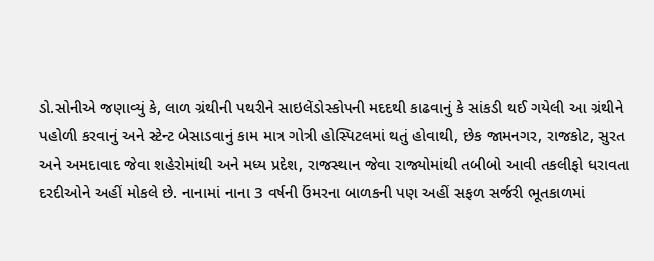ડો.સોનીએ જણાવ્યું કે, લાળ ગ્રંથીની પથરીને સાઇલેંડોસ્કોપની મદદથી કાઢવાનું કે સાંકડી થઈ ગયેલી આ ગ્રંથીને પહોળી કરવાનું અને સ્ટેન્ટ બેસાડવાનું કામ માત્ર ગોત્રી હોસ્પિટલમાં થતું હોવાથી, છેક જામનગર, રાજકોટ, સુરત અને અમદાવાદ જેવા શહેરોમાંથી અને મધ્ય પ્રદેશ, રાજસ્થાન જેવા રાજ્યોમાંથી તબીબો આવી તકલીફો ધરાવતા દરદીઓને અહીં મોકલે છે. નાનામાં નાના 3 વર્ષની ઉંમરના બાળકની પણ અહીં સફળ સર્જરી ભૂતકાળમાં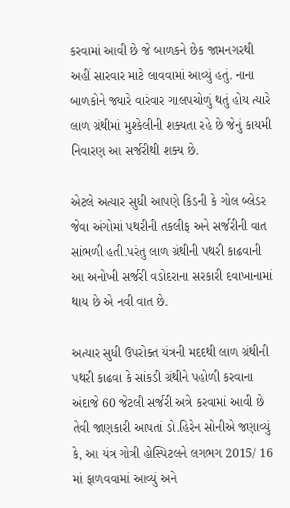કરવામાં આવી છે જે બાળકને છેક જામનગરથી અહીં સારવાર માટે લાવવામાં આવ્યું હતું. નાના બાળકોને જ્યારે વારંવાર ગાલપચોળું થતું હોય ત્યારે લાળ ગ્રંથીમાં મુશ્કેલીની શક્યતા રહે છે જેનું કાયમી નિવારણ આ સર્જરીથી શક્ય છે.

એટલે અત્યાર સુધી આપણે કિડની કે ગોલ બ્લેડર જેવા અંગોમાં પથરીની તકલીફ અને સર્જરીની વાત સાંભળી હતી.પરંતુ લાળ ગ્રંથીની પથરી કાઢવાની આ અનોખી સર્જરી વડોદરાના સરકારી દવાખાનામાં થાય છે એ નવી વાત છે.

અત્યાર સુધી ઉપરોક્ત યંત્રની મદદથી લાળ ગ્રંથીની પથરી કાઢવા કે સાંકડી ગ્રંથીને પહોળી કરવાના અંદાજે 60 જેટલી સર્જરી અત્રે કરવામાં આવી છે તેવી જાણકારી આપતાં ડો.હિરેન સોનીએ જણાવ્યું કે, આ યંત્ર ગોત્રી હોસ્પિટલને લગભગ 2015/ 16 માં ફાળવવામાં આવ્યું અને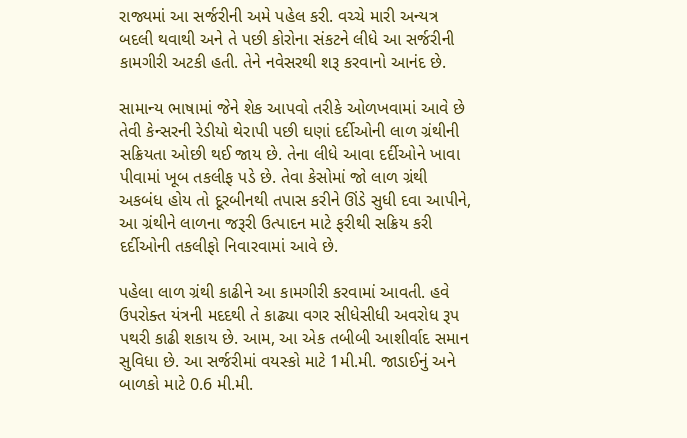રાજ્યમાં આ સર્જરીની અમે પહેલ કરી. વચ્ચે મારી અન્યત્ર બદલી થવાથી અને તે પછી કોરોના સંકટને લીધે આ સર્જરીની કામગીરી અટકી હતી. તેને નવેસરથી શરૂ કરવાનો આનંદ છે.

સામાન્ય ભાષામાં જેને શેક આપવો તરીકે ઓળખવામાં આવે છે તેવી કેન્સરની રેડીયો થેરાપી પછી ઘણાં દર્દીઓની લાળ ગ્રંથીની સક્રિયતા ઓછી થઈ જાય છે. તેના લીધે આવા દર્દીઓને ખાવા પીવામાં ખૂબ તકલીફ પડે છે. તેવા કેસોમાં જો લાળ ગ્રંથી અકબંધ હોય તો દૂરબીનથી તપાસ કરીને ઊંડે સુધી દવા આપીને, આ ગ્રંથીને લાળના જરૂરી ઉત્પાદન માટે ફરીથી સક્રિય કરી દર્દીઓની તકલીફો નિવારવામાં આવે છે.

પહેલા લાળ ગ્રંથી કાઢીને આ કામગીરી કરવામાં આવતી. હવે ઉપરોક્ત યંત્રની મદદથી તે કાઢ્યા વગર સીધેસીધી અવરોધ રૂપ પથરી કાઢી શકાય છે. આમ, આ એક તબીબી આશીર્વાદ સમાન સુવિધા છે. આ સર્જરીમાં વયસ્કો માટે 1મી.મી. જાડાઈનું અને બાળકો માટે 0.6 મી.મી.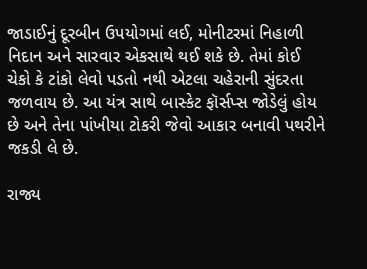જાડાઈનું દૂરબીન ઉપયોગમાં લઈ, મોનીટરમાં નિહાળી નિદાન અને સારવાર એકસાથે થઈ શકે છે. તેમાં કોઈ ચેકો કે ટાંકો લેવો પડતો નથી એટલા ચહેરાની સુંદરતા જળવાય છે. આ યંત્ર સાથે બાસ્કેટ ફૉર્સપ્સ જોડેલું હોય છે અને તેના પાંખીયા ટોકરી જેવો આકાર બનાવી પથરીને જકડી લે છે.

રાજ્ય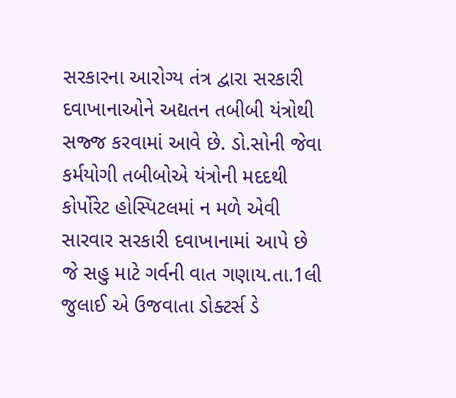સરકારના આરોગ્ય તંત્ર દ્વારા સરકારી દવાખાનાઓને અદ્યતન તબીબી યંત્રોથી સજ્જ કરવામાં આવે છે. ડો.સોની જેવા કર્મયોગી તબીબોએ યંત્રોની મદદથી કોર્પોરેટ હોસ્પિટલમાં ન મળે એવી સારવાર સરકારી દવાખાનામાં આપે છે જે સહુ માટે ગર્વની વાત ગણાય.તા.1લી જુલાઈ એ ઉજવાતા ડોક્ટર્સ ડે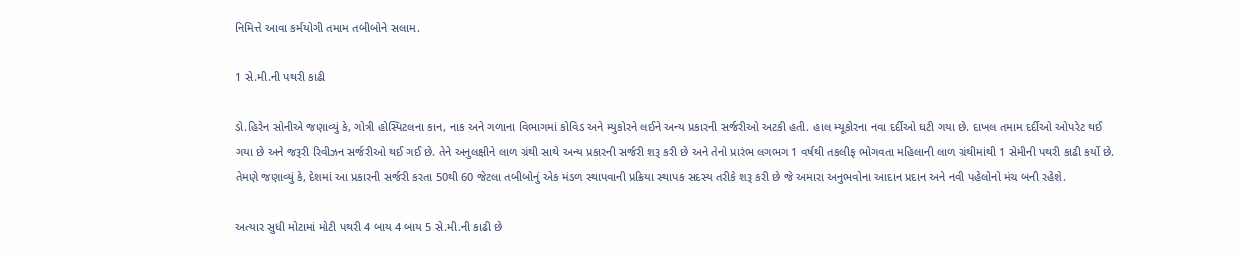નિમિત્તે આવા કર્મયોગી તમામ તબીબોને સલામ.

1 સે.મી.ની પથરી કાઢી

ડો.હિરેન સોનીએ જણાવ્યું કે, ગોત્રી હોસ્પિટલના કાન, નાક અને ગળાના વિભાગમાં કોવિડ અને મ્યુકોરને લઈને અન્ય પ્રકારની સર્જરીઓ અટકી હતી. હાલ મ્યૂકોરના નવા દર્દીઓ ઘટી ગયા છે. દાખલ તમામ દર્દીઓ ઓપરેટ થઈ ગયા છે અને જરૂરી રિવીઝન સર્જરીઓ થઈ ગઈ છે. તેને અનુલક્ષીને લાળ ગ્રંથી સાથે અન્ય પ્રકારની સર્જરી શરૂ કરી છે અને તેનો પ્રારંભ લગભગ 1 વર્ષથી તકલીફ ભોગવતા મહિલાની લાળ ગ્રંથીમાંથી 1 સેમીની પથરી કાઢી કર્યો છે. તેમણે જણાવ્યું કે, દેશમાં આ પ્રકારની સર્જરી કરતા 50થી 60 જેટલા તબીબોનું એક મંડળ સ્થાપવાની પ્રક્રિયા સ્થાપક સદસ્ય તરીકે શરૂ કરી છે જે અમારા અનુભવોના આદાન પ્રદાન અને નવી પહેલોનો મંચ બની રહેશે.

અત્યાર સુધી મોટામાં મોટી પથરી 4 બાય 4 બાય 5 સે.મી.ની કાઢી છે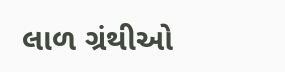લાળ ગ્રંથીઓ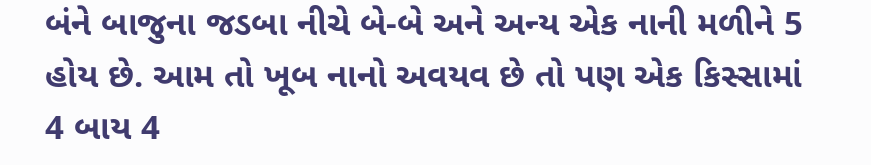બંને બાજુના જડબા નીચે બે-બે અને અન્ય એક નાની મળીને 5 હોય છે. આમ તો ખૂબ નાનો અવયવ છે તો પણ એક કિસ્સામાં 4 બાય 4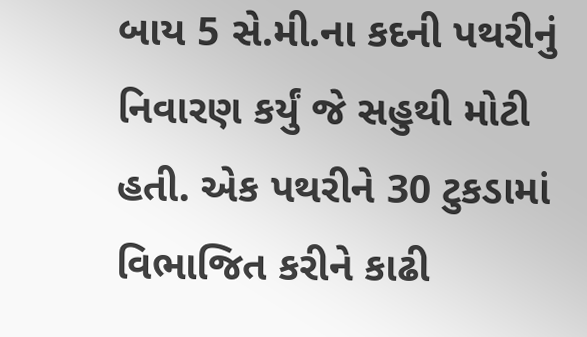બાય 5 સે.મી.ના કદની પથરીનું નિવારણ કર્યું જે સહુથી મોટી હતી. એક પથરીને 30 ટુકડામાં વિભાજિત કરીને કાઢી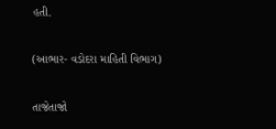હતી.

(આભાર- વડોદરા માહિતી વિભાગ)

તાજેતાજો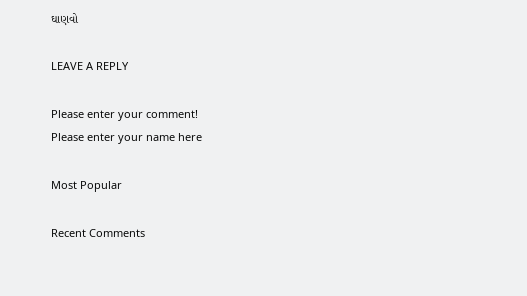ઘાણવો

LEAVE A REPLY

Please enter your comment!
Please enter your name here

Most Popular

Recent Comments